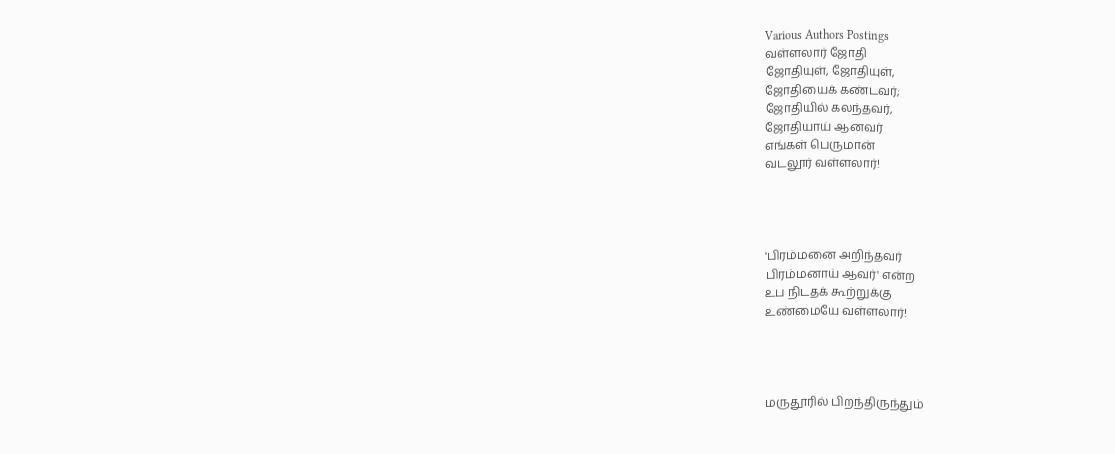Various Authors Postings
வள்ளலார் ஜோதி
ஜோதியுள், ஜோதியுள்,
ஜோதியைக் கண்டவர்;
ஜோதியில் கலந்தவர்,
ஜோதியாய் ஆனவர்
எங்கள் பெருமான்
வடலூர் வள்ளலார்!




'பிரம்மனை அறிந்தவர்
பிரம்மனாய் ஆவர்' என்ற
உப நிடதக் கூற்றுக்கு
உண்மையே வள்ளலார்!




மருதூரில் பிறந்திருந்தும்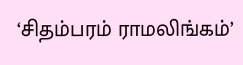‘சிதம்பரம் ராமலிங்கம்’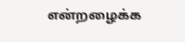என்றழைக்க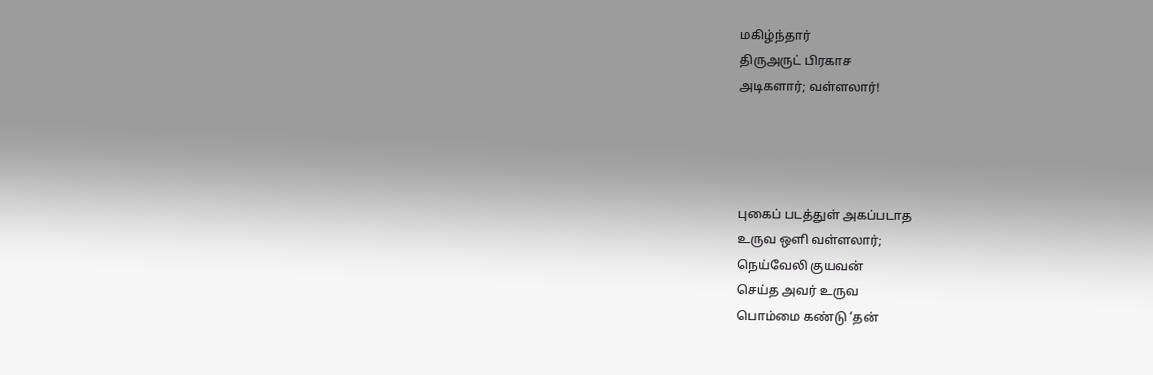மகிழ்ந்தார்
திருஅருட் பிரகாச
அடிகளார்; வள்ளலார்!




புகைப் படத்துள் அகப்படாத
உருவ ஒளி வள்ளலார்;
நெய்வேலி குயவன்
செய்த அவர் உருவ
பொம்மை கண்டு ‘தன்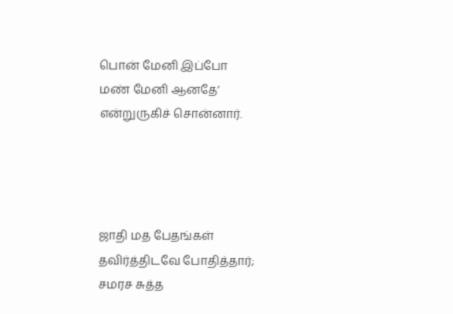பொன் மேனி இப்போ
மண் மேனி ஆனதே’
என்றுருகிச் சொன்னார்.




ஜாதி மத பேதங்கள்
தவிர்த்திடவே போதித்தார்;
சமரச சுத்த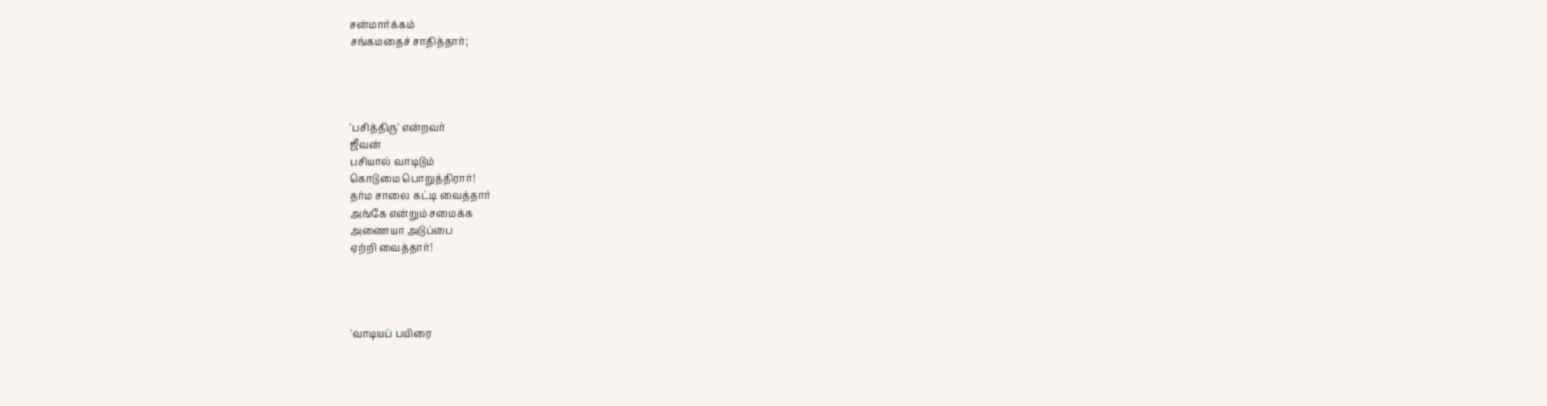சன்மார்க்கம்
சங்கமதைச் சாதித்தார்;




'பசித்திரு' என்றவர்
ஜீவன்
பசியால் வாடிடும்
கொடுமை பொறுத்திரார்!
தர்ம சாலை கட்டி வைத்தார்
அங்கே என்றும் சமைக்க
அணையா அடுப்பை
ஏற்றி வைத்தார்!




'வாடியப் பயிரை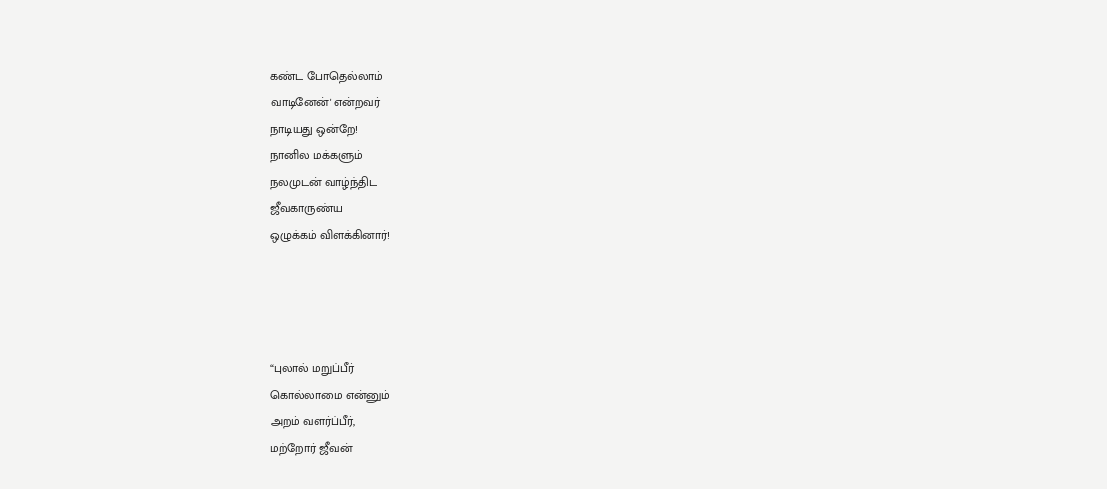கண்ட போதெல்லாம்
வாடினேன்' என்றவர்
நாடியது ஒன்றே!
நானில மக்களும்
நலமுடன் வாழ்ந்திட
ஜீவகாருண்ய
ஒழுக்கம் விளக்கினார்!




“புலால் மறுப்பீர்
கொல்லாமை என்னும்
அறம் வளர்ப்பீர்,
மற்றோர் ஜீவன்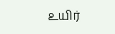உயிர்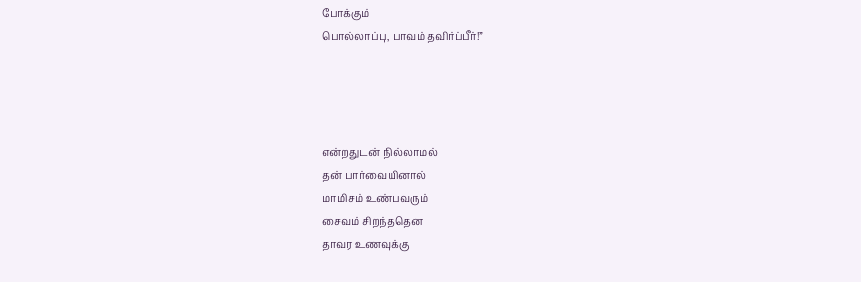போக்கும்
பொல்லாப்பு, பாவம் தவிர்ப்பீர்!”




என்றதுடன் நில்லாமல்
தன் பார்வையினால்
மாமிசம் உண்பவரும்
சைவம் சிறந்ததென
தாவர உணவுக்கு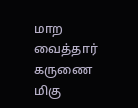மாற வைத்தார்
கருணை மிகு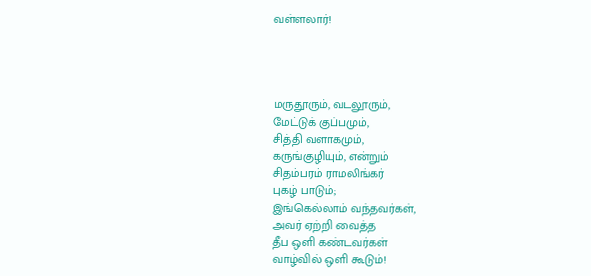வள்ளலார்!




மருதூரும், வடலூரும்,
மேட்டுக் குப்பமும்,
சித்தி வளாகமும்,
கருங்குழியும், என்றும்
சிதம்பரம் ராமலிங்கர்
புகழ் பாடும்;
இங்கெல்லாம் வந்தவர்கள்,
அவர் ஏற்றி வைத்த
தீப ஒளி கண்டவர்கள்
வாழ்வில் ஒளி கூடும்!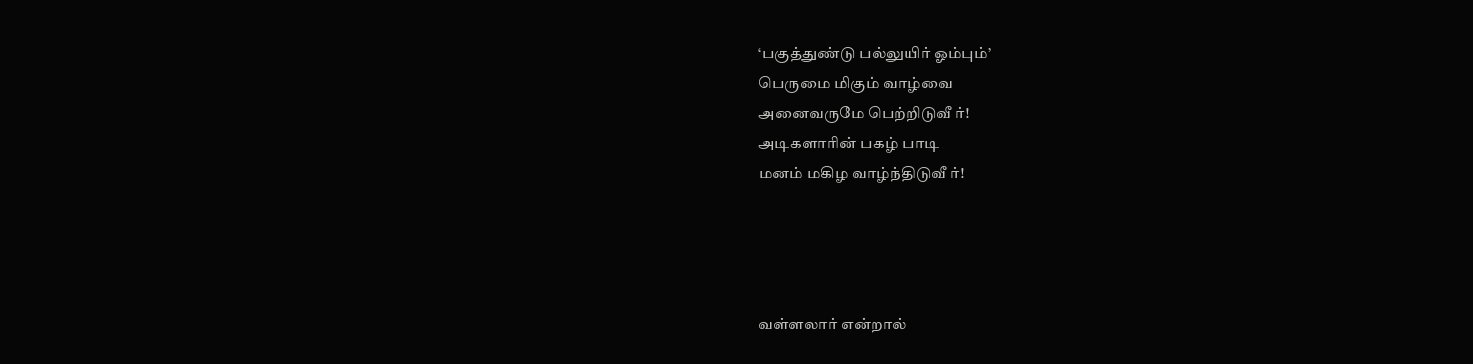‘பகுத்துண்டு பல்லுயிர் ஓம்பும்’
பெருமை மிகும் வாழ்வை
அனைவருமே பெற்றிடுவீ ர்!
அடிகளாரின் பகழ் பாடி
மனம் மகிழ வாழ்ந்திடுவீ ர்!




வள்ளலார் என்றால்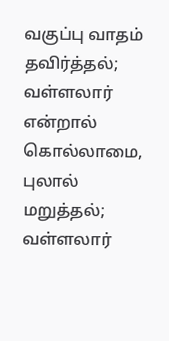வகுப்பு வாதம் தவிர்த்தல்;
வள்ளலார் என்றால்
கொல்லாமை, புலால் மறுத்தல்;
வள்ளலார்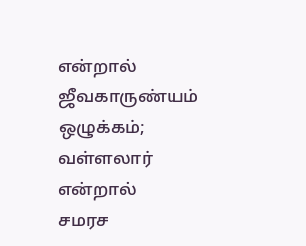என்றால்
ஜீவகாருண்யம் ஒழுக்கம்;
வள்ளலார் என்றால்
சமரச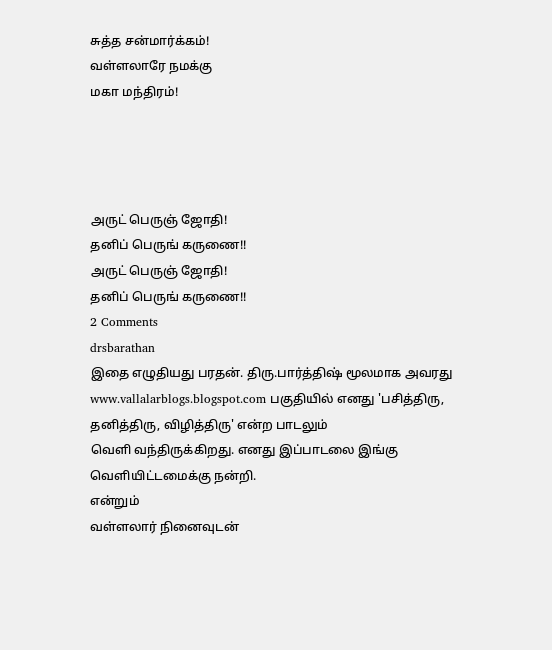சுத்த சன்மார்க்கம்!
வள்ளலாரே நமக்கு
மகா மந்திரம்!




அருட் பெருஞ் ஜோதி!
தனிப் பெருங் கருணை!!
அருட் பெருஞ் ஜோதி!
தனிப் பெருங் கருணை!!
2 Comments
drsbarathan
இதை எழுதியது பரதன். திரு.பார்த்திஷ் மூலமாக அவரது www.vallalarblogs.blogspot.com பகுதியில் எனது 'பசித்திரு, தனித்திரு, விழித்திரு' என்ற பாடலும்
வெளி வந்திருக்கிறது. எனது இப்பாடலை இங்கு வெளியிட்டமைக்கு நன்றி.
என்றும்
வள்ளலார் நினைவுடன்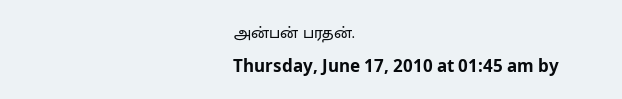அன்பன் பரதன்.
Thursday, June 17, 2010 at 01:45 am by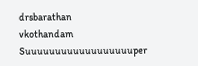drsbarathan
vkothandam
Suuuuuuuuuuuuuuuuuuper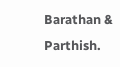Barathan & Parthish.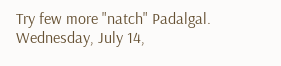Try few more "natch" Padalgal.
Wednesday, July 14,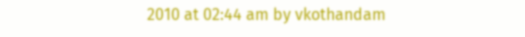2010 at 02:44 am by vkothandam